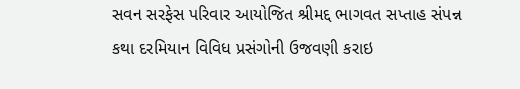સવન સરફેસ પરિવાર આયોજિત શ્રીમદ્દ ભાગવત સપ્તાહ સંપન્ન
કથા દરમિયાન વિવિધ પ્રસંગોની ઉજવણી કરાઇ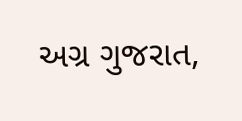અગ્ર ગુજરાત,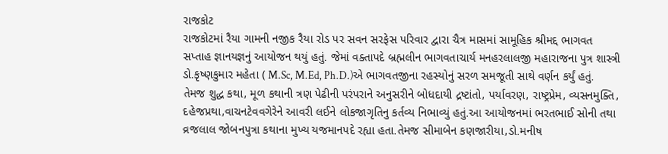રાજકોટ
રાજકોટમાં રૈયા ગામની નજીક રૈયા રોડ પર સવન સરફેસ પરિવાર દ્વારા ચૈત્ર માસમાં સામૂહિક શ્રીમદ્દ ભાગવત સપ્તાહ જ્ઞાનયજ્ઞનું આયોજન થયું હતું. જેમાં વક્તાપદે બ્રહ્મલીન ભાગવતાચાર્ય મનહરલાલજી મહારાજના પુત્ર શાસ્ત્રી ડો.કૃષ્ણકુમાર મહેતા ( M.Sc, M.Ed, Ph.D.)એ ભાગવતજીના રહસ્યોનું સરળ સમજૂતી સાથે વર્ણન કર્યું હતું. તેમજ શુદ્ધ કથા, મૂળ કથાની ત્રણ પેઢીની પરંપરાને અનુસરીને બોધદાયી દ્રષ્ટાંતો, પર્યાવરણ, રાષ્ટ્રપ્રેમ, વ્યસનમુક્તિ, દહેજપ્રથા,વાચનટેવવગેરેને આવરી લઈને લોકજાગૃતિનુ કર્તવ્ય નિભાવ્યું હતું.આ આયોજનમાં ભરતભાઈ સોની તથા વ્રજલાલ જોબનપુત્રા કથાના મુખ્ય યજમાનપદે રહ્યા હતા.તેમજ સીમાબેન કણજારીયા,ડો.મનીષ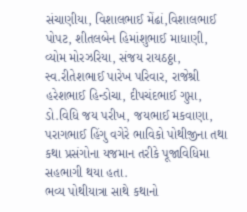સંચાણીયા, વિશાલભાઈ મેંઢાં,વિશાલભાઈ પોપટ, શીતલબેન હિમાંશુભાઈ માધાણી, વ્યોમ મોરઝરિયા, સંજય રાયઠઠ્ઠા, સ્વ.રીતેશભાઈ પારેખ પરિવાર, રાજેશ્રી હરેશભાઈ હિન્ડોચા, દીપચંદભાઈ ગુપ્તા, ડો.વિધિ જય પરીખ, જયભાઈ મકવાણા, પરાગભાઈ હિંગુ વગેરે ભાવિકો પોથીજીના તથા કથા પ્રસંગોના યજમાન તરીકે પૂજાવિધિમા સહભાગી થયા હતા.
ભવ્ય પોથીયાત્રા સાથે કથાનો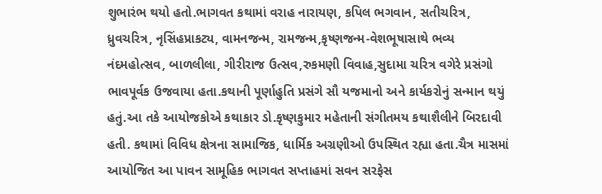શુભારંભ થયો હતો.ભાગવત કથામાં વરાહ નારાયણ, કપિલ ભગવાન, સતીચરિત્ર, ધ્રુવચરિત્ર, નૃસિંહપ્રાકટ્ય, વામનજન્મ, રામજન્મ,કૃષ્ણજન્મ-વેશભૂષાસાથે ભવ્ય નંદમહોત્સવ, બાળલીલા, ગીરીરાજ ઉત્સવ,રુકમણી વિવાહ,સુદામા ચરિત્ર વગેરે પ્રસંગો ભાવપૂર્વક ઉજવાયા હતા.કથાની પૂર્ણાહુતિ પ્રસંગે સૌ યજમાનો અને કાર્યકરોનું સન્માન થયું હતું.આ તકે આયોજકોએ કથાકાર ડો.કૃષ્ણકુમાર મહેતાની સંગીતમય કથાશૈલીને બિરદાવી હતી. કથામાં વિવિધ ક્ષેત્રના સામાજિક, ધાર્મિક અગ્રણીઓ ઉપસ્થિત રહ્યા હતા.ચૈત્ર માસમાં આયોજિત આ પાવન સામૂહિક ભાગવત સપ્તાહમાં સવન સરફેસ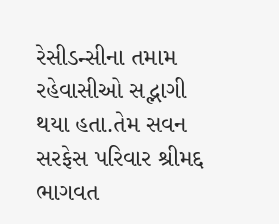રેસીડન્સીના તમામ રહેવાસીઓ સદ્ભાગી થયા હતા.તેમ સવન સરફેસ પરિવાર શ્રીમદ્દ ભાગવત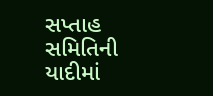સપ્તાહ સમિતિની યાદીમાં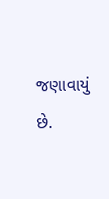જણાવાયું છે.